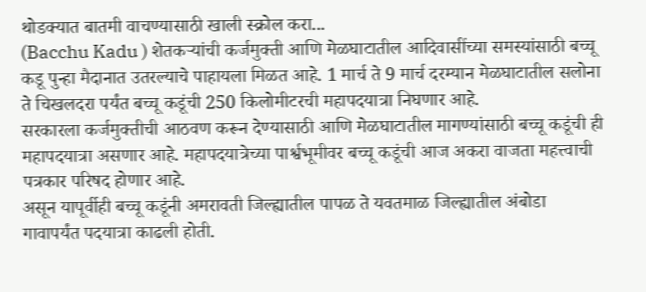थोडक्यात बातमी वाचण्यासाठी खाली स्क्रोल करा...
(Bacchu Kadu ) शेतकऱ्यांची कर्जमुक्ती आणि मेळघाटातील आदिवासींच्या समस्यांसाठी बच्चू कडू पुन्हा मैदानात उतरल्याचे पाहायला मिळत आहे. 1 मार्च ते 9 मार्च दरम्यान मेळघाटातील सलोना ते चिखलदरा पर्यंत बच्चू कडूंची 250 किलोमीटरची महापदयात्रा निघणार आहे.
सरकारला कर्जमुक्तीची आठवण करून देण्यासाठी आणि मेळघाटातील मागण्यांसाठी बच्चू कडूंची ही महापदयात्रा असणार आहे. महापदयात्रेच्या पार्श्वभूमीवर बच्चू कडूंची आज अकरा वाजता महत्त्वाची पत्रकार परिषद होणार आहे.
असून यापूर्वीही बच्चू कडूंनी अमरावती जिल्ह्यातील पापळ ते यवतमाळ जिल्ह्यातील अंबोडा गावापर्यंत पदयात्रा काढली होती.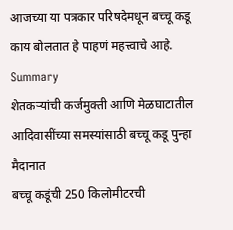आजच्या या पत्रकार परिषदेमधून बच्चू कडू काय बोलतात हे पाहणं महत्त्वाचे आहे.
Summary
शेतकऱ्यांची कर्जमुक्ती आणि मेळघाटातील आदिवासींच्या समस्यांसाठी बच्चू कडू पुन्हा मैदानात
बच्चू कडूंची 250 किलोमीटरची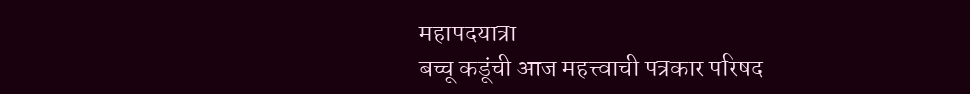महापदयात्रा
बच्चू कडूंची आज महत्त्वाची पत्रकार परिषद